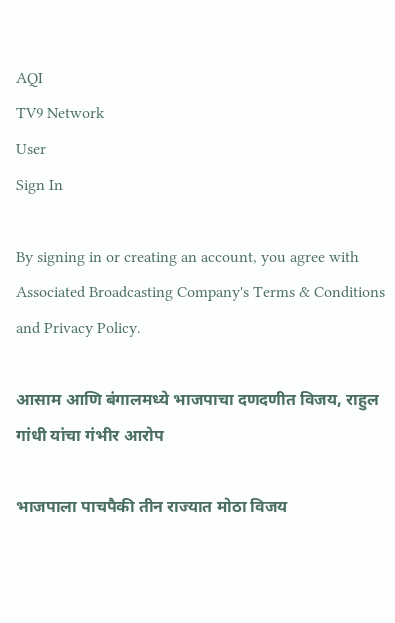AQI
TV9 Network
User
Sign In

By signing in or creating an account, you agree with Associated Broadcasting Company's Terms & Conditions and Privacy Policy.

आसाम आणि बंगालमध्ये भाजपाचा दणदणीत विजय, राहुल गांधी यांचा गंभीर आरोप

भाजपाला पाचपैकी तीन राज्यात मोठा विजय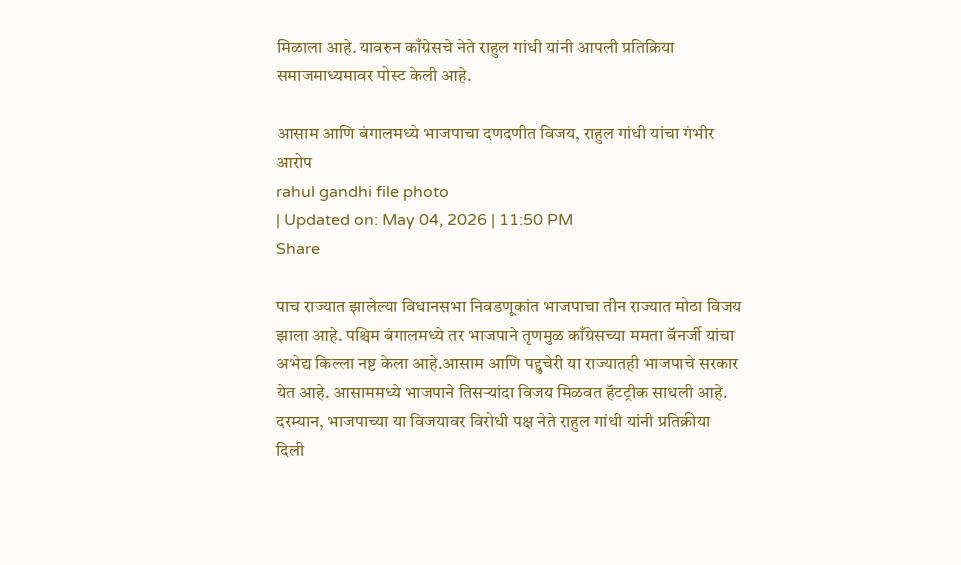मिळाला आहे. यावरुन काँग्रेसचे नेते राहुल गांधी यांनी आपली प्रतिक्रिया समाजमाध्यमावर पोस्ट केली आहे.

आसाम आणि बंगालमध्ये भाजपाचा दणदणीत विजय, राहुल गांधी यांचा गंभीर आरोप
rahul gandhi file photo
| Updated on: May 04, 2026 | 11:50 PM
Share

पाच राज्यात झालेल्या विधानसभा निवडणूकांत भाजपाचा तीन राज्यात मोठा विजय झाला आहे. पश्चिम बंगालमध्ये तर भाजपाने तृणमुळ काँग्रेसच्या ममता बॅनर्जी यांचा अभेद्य किल्ला नष्ट केला आहे.आसाम आणि पद्दुचेरी या राज्यातही भाजपाचे सरकार येत आहे. आसाममध्ये भाजपाने तिसऱ्यांदा विजय मिळवत हॅटट्रीक साधली आहे. दरम्यान, भाजपाच्या या विजयावर विरोधी पक्ष नेते राहुल गांधी यांनी प्रतिक्रीया दिली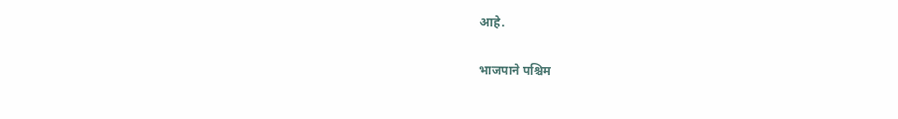आहे.

भाजपाने पश्चिम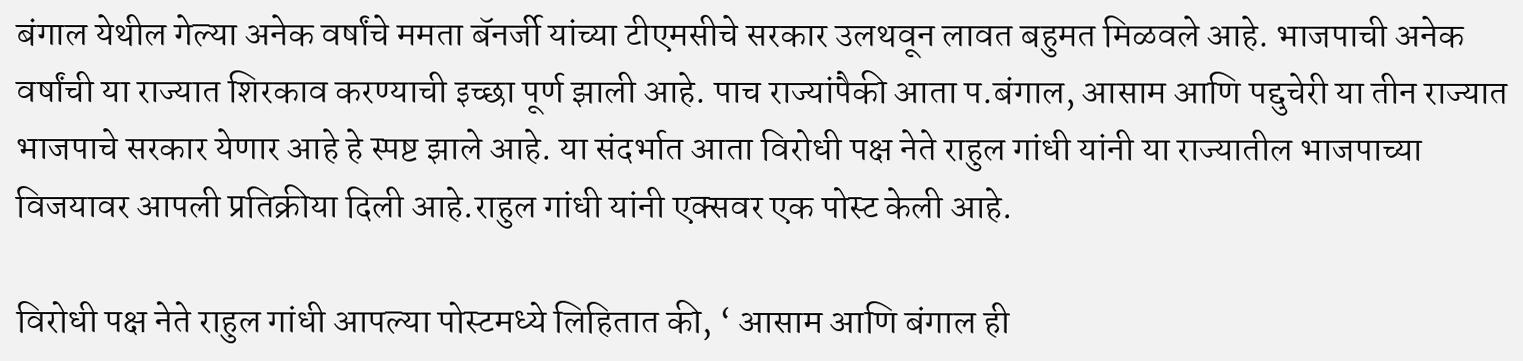बंगाल येथील गेल्या अनेक वर्षांचे ममता बॅनर्जी यांच्या टीएमसीचे सरकार उलथवून लावत बहुमत मिळवले आहे. भाजपाची अनेक वर्षांची या राज्यात शिरकाव करण्याची इच्छा पूर्ण झाली आहे. पाच राज्यांपैकी आता प.बंगाल, आसाम आणि पद्दुचेरी या तीन राज्यात भाजपाचे सरकार येणार आहे हे स्पष्ट झाले आहे. या संदर्भात आता विरोधी पक्ष नेते राहुल गांधी यांनी या राज्यातील भाजपाच्या विजयावर आपली प्रतिक्रीया दिली आहे.राहुल गांधी यांनी एक्सवर एक पोस्ट केली आहे.

विरोधी पक्ष नेते राहुल गांधी आपल्या पोस्टमध्ये लिहितात की, ‘ आसाम आणि बंगाल ही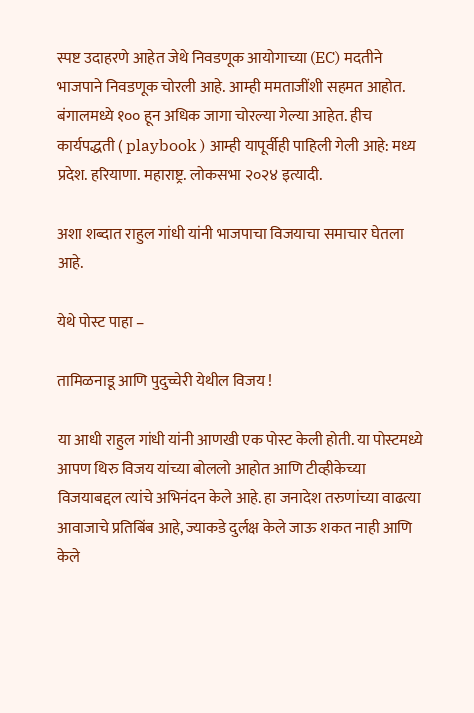स्पष्ट उदाहरणे आहेत जेथे निवडणूक आयोगाच्या (EC) मदतीने भाजपाने निवडणूक चोरली आहे. आम्ही ममताजींशी सहमत आहोत. बंगालमध्ये १०० हून अधिक जागा चोरल्या गेल्या आहेत. हीच कार्यपद्धती ( playbook ) आम्ही यापूर्वीही पाहिली गेली आहे: मध्य प्रदेश. हरियाणा. महाराष्ट्र. लोकसभा २०२४ इत्यादी.

अशा शब्दात राहुल गांधी यांनी भाजपाचा विजयाचा समाचार घेतला आहे.

येथे पोस्ट पाहा –

तामिळनाडू आणि पुदुच्चेरी येथील विजय !

या आधी राहुल गांधी यांनी आणखी एक पोस्ट केली होती. या पोस्टमध्ये आपण थिरु विजय यांच्या बोललो आहोत आणि टीव्हीकेच्या विजयाबद्दल त्यांचे अभिनंदन केले आहे. हा जनादेश तरुणांच्या वाढत्या आवाजाचे प्रतिबिंब आहे, ज्याकडे दुर्लक्ष केले जाऊ शकत नाही आणि केले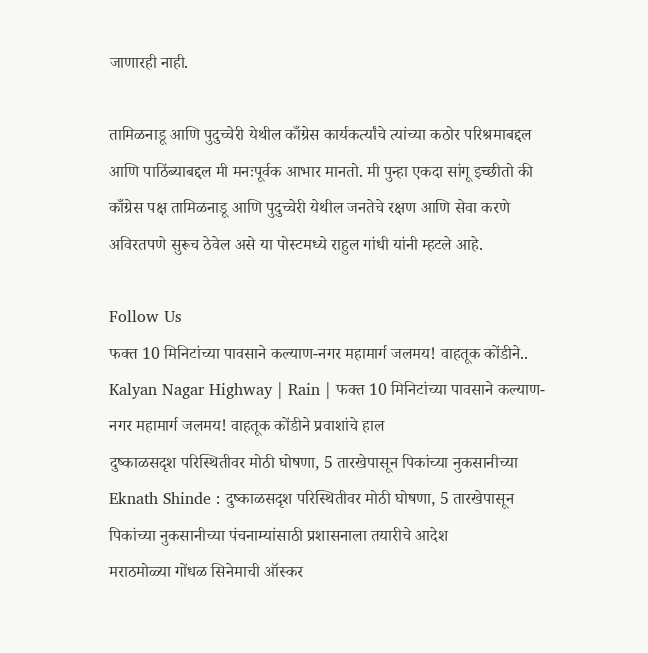जाणारही नाही.

तामिळनाडू आणि पुदुच्चेरी येथील काँग्रेस कार्यकर्त्यांचे त्यांच्या कठोर परिश्रमाबद्दल आणि पाठिंब्याबद्दल मी मनःपूर्वक आभार मानतो. मी पुन्हा एकदा सांगू इच्छीतो की काँग्रेस पक्ष तामिळनाडू आणि पुदुच्चेरी येथील जनतेचे रक्षण आणि सेवा करणे अविरतपणे सुरूच ठेवेल असे या पोस्टमध्ये राहुल गांधी यांनी म्हटले आहे.

Follow Us
फक्त 10 मिनिटांच्या पावसाने कल्याण-नगर महामार्ग जलमय! वाहतूक कोंडीने..
Kalyan Nagar Highway | Rain | फक्त 10 मिनिटांच्या पावसाने कल्याण-नगर महामार्ग जलमय! वाहतूक कोंडीने प्रवाशांचे हाल
दुष्काळसदृश परिस्थितीवर मोठी घोषणा, 5 तारखेपासून पिकांच्या नुकसानीच्या
Eknath Shinde : दुष्काळसदृश परिस्थितीवर मोठी घोषणा, 5 तारखेपासून पिकांच्या नुकसानीच्या पंचनाम्यांसाठी प्रशासनाला तयारीचे आदेश
मराठमोळ्या गोंधळ सिनेमाची ऑस्कर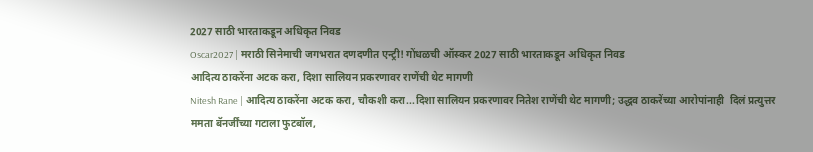2027 साठी भारताकडून अधिकृत निवड
Oscar2027 | मराठी सिनेमाची जगभरात दणदणीत एन्ट्री! गोंधळची ऑस्कर 2027 साठी भारताकडून अधिकृत निवड
आदित्य ठाकरेंना अटक करा, दिशा सालियन प्रकरणावर राणेंची थेट मागणी
Nitesh Rane | आदित्य ठाकरेंना अटक करा, चौकशी करा...दिशा सालियन प्रकरणावर नितेश राणेंची थेट मागणी; उद्धव ठाकरेंच्या आरोपांनाही  दिलं प्रत्युत्तर
ममता बॅनर्जींच्या गटाला फुटबॉल,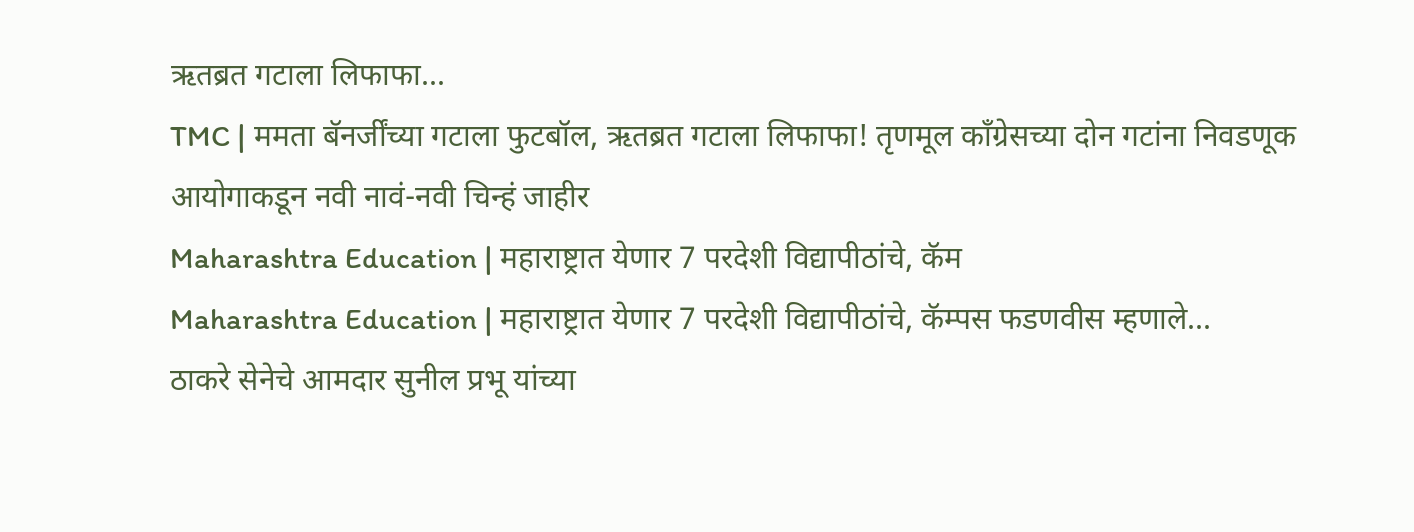ऋतब्रत गटाला लिफाफा...
TMC | ममता बॅनर्जींच्या गटाला फुटबॉल, ऋतब्रत गटाला लिफाफा! तृणमूल काँग्रेसच्या दोन गटांना निवडणूक आयोगाकडून नवी नावं-नवी चिन्हं जाहीर
Maharashtra Education | महाराष्ट्रात येणार 7 परदेशी विद्यापीठांचे, कॅम
Maharashtra Education | महाराष्ट्रात येणार 7 परदेशी विद्यापीठांचे, कॅम्पस फडणवीस म्हणाले...
ठाकरे सेनेचे आमदार सुनील प्रभू यांच्या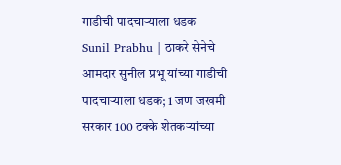गाडीची पादचाऱ्याला धडक
Sunil Prabhu | ठाकरे सेनेचे आमदार सुनील प्रभू यांच्या गाडीची पादचाऱ्याला धडक; 1 जण जखमी
सरकार 100 टक्के शेतकऱ्यांच्या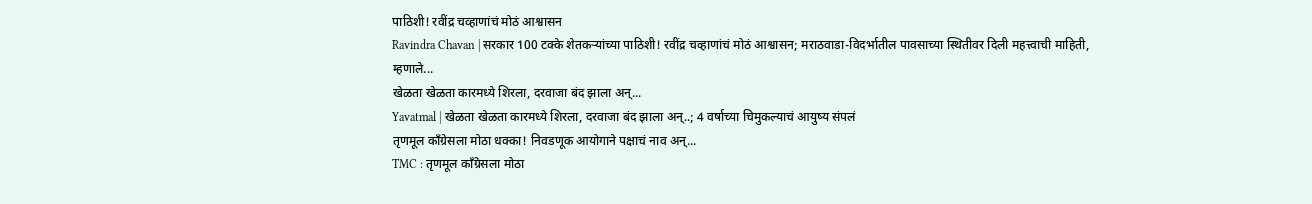पाठिशी! रवींद्र चव्हाणांचं मोठं आश्वासन
Ravindra Chavan | सरकार 100 टक्के शेतकऱ्यांच्या पाठिशी! रवींद्र चव्हाणांचं मोठं आश्वासन; मराठवाडा-विदर्भातील पावसाच्या स्थितीवर दिली महत्त्वाची माहिती, म्हणाले...
खेळता खेळता कारमध्ये शिरला, दरवाजा बंद झाला अन्...
Yavatmal | खेळता खेळता कारमध्ये शिरला, दरवाजा बंद झाला अन्..; 4 वर्षाच्या चिमुकल्याचं आयुष्य संपलं
तृणमूल काँग्रेसला मोठा धक्का! निवडणूक आयोगाने पक्षाचं नाव अन्...
TMC : तृणमूल काँग्रेसला मोठा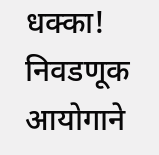धक्का! निवडणूक आयोगाने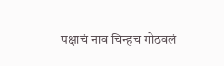पक्षाचं नाव चिन्हच गोठवलं